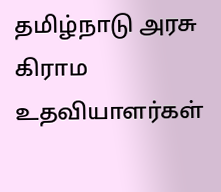தமிழ்நாடு அரசு கிராம உதவியாளர்கள்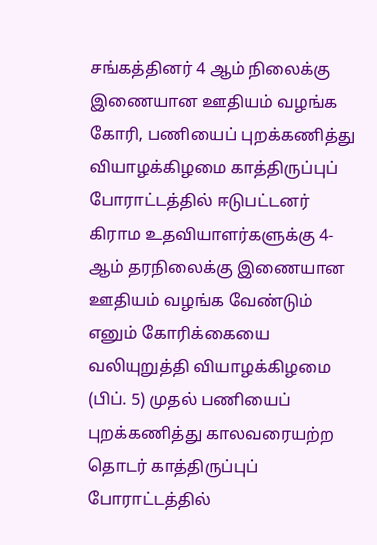சங்கத்தினர் 4 ஆம் நிலைக்கு இணையான ஊதியம் வழங்க கோரி, பணியைப் புறக்கணித்து வியாழக்கிழமை காத்திருப்புப் போராட்டத்தில் ஈடுபட்டனர்
கிராம உதவியாளர்களுக்கு 4-ஆம் தரநிலைக்கு இணையான ஊதியம் வழங்க வேண்டும் எனும் கோரிக்கையை வலியுறுத்தி வியாழக்கிழமை (பிப். 5) முதல் பணியைப் புறக்கணித்து காலவரையற்ற தொடர் காத்திருப்புப் போராட்டத்தில்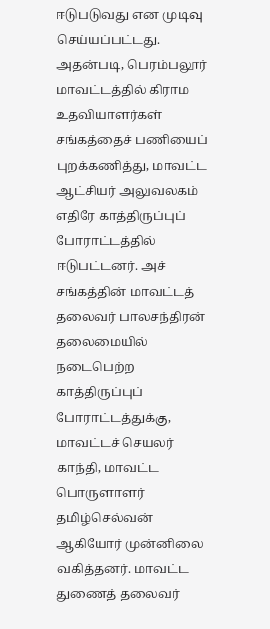ஈடுபடுவது என முடிவு செய்யப்பட்டது.
அதன்படி, பெரம்பலூர் மாவட்டத்தில் கிராம உதவியாளர்கள் சங்கத்தைச் பணியைப் புறக்கணித்து, மாவட்ட ஆட்சியர் அலுவலகம் எதிரே காத்திருப்புப் போராட்டத்தில் ஈடுபட்டனர். அச் சங்கத்தின் மாவட்டத் தலைவர் பாலசந்திரன் தலைமையில் நடைபெற்ற காத்திருப்புப் போராட்டத்துக்கு, மாவட்டச் செயலர் காந்தி, மாவட்ட பொருளாளர் தமிழ்செல்வன் ஆகியோர் முன்னிலை வகித்தனர். மாவட்ட துணைத் தலைவர்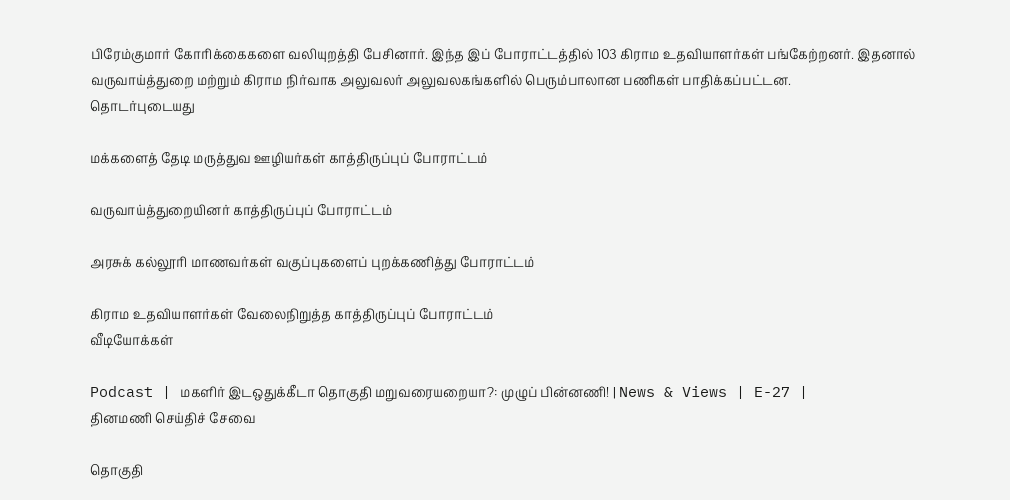பிரேம்குமார் கோரிக்கைகளை வலியுறத்தி பேசினார். இந்த இப் போராட்டத்தில் 103 கிராம உதவியாளர்கள் பங்கேற்றனர். இதனால் வருவாய்த்துறை மற்றும் கிராம நிர்வாக அலுவலர் அலுவலகங்களில் பெரும்பாலான பணிகள் பாதிக்கப்பட்டன.
தொடர்புடையது

மக்களைத் தேடி மருத்துவ ஊழியர்கள் காத்திருப்புப் போராட்டம்

வருவாய்த்துறையினர் காத்திருப்புப் போராட்டம்

அரசுக் கல்லூரி மாணவர்கள் வகுப்புகளைப் புறக்கணித்து போராட்டம்

கிராம உதவியாளர்கள் வேலைநிறுத்த காத்திருப்புப் போராட்டம்
வீடியோக்கள்

Podcast | மகளிர் இடஒதுக்கீடா தொகுதி மறுவரையறையா?: முழுப் பின்னணி! | News & Views | E-27 |
தினமணி செய்திச் சேவை

தொகுதி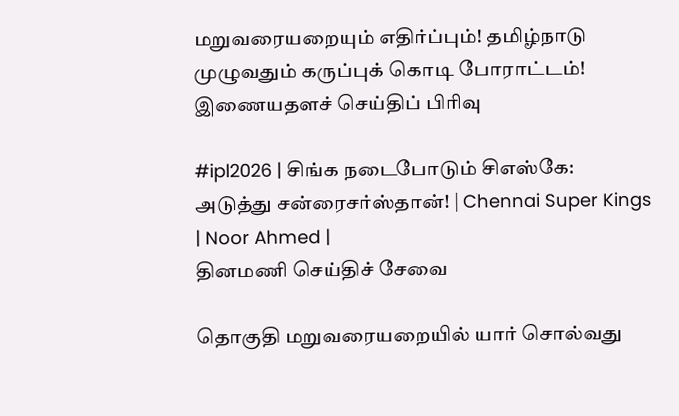மறுவரையறையும் எதிர்ப்பும்! தமிழ்நாடு முழுவதும் கருப்புக் கொடி போராட்டம்!
இணையதளச் செய்திப் பிரிவு

#ipl2026 | சிங்க நடைபோடும் சிஎஸ்கே: அடுத்து சன்ரைசர்ஸ்தான்! | Chennai Super Kings | Noor Ahmed |
தினமணி செய்திச் சேவை

தொகுதி மறுவரையறையில் யார் சொல்வது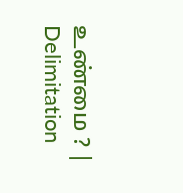உண்மை ? | Delimitation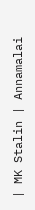| MK Stalin | Annamalai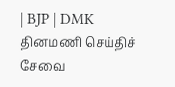| BJP | DMK
தினமணி செய்திச் சேவை